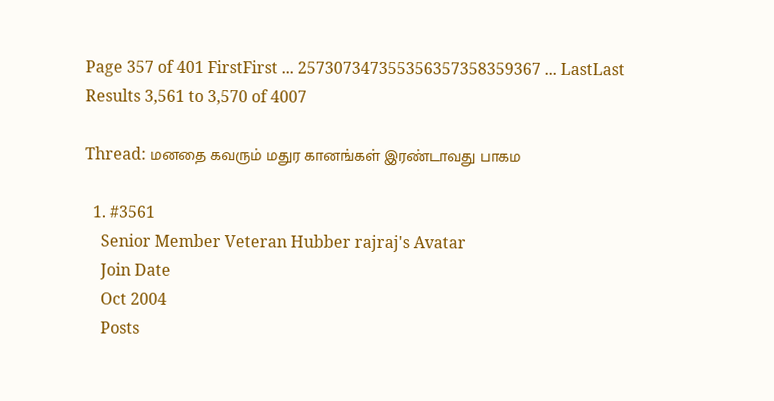Page 357 of 401 FirstFirst ... 257307347355356357358359367 ... LastLast
Results 3,561 to 3,570 of 4007

Thread: மனதை கவரும் மதுர கானங்கள் இரண்டாவது பாகம

  1. #3561
    Senior Member Veteran Hubber rajraj's Avatar
    Join Date
    Oct 2004
    Posts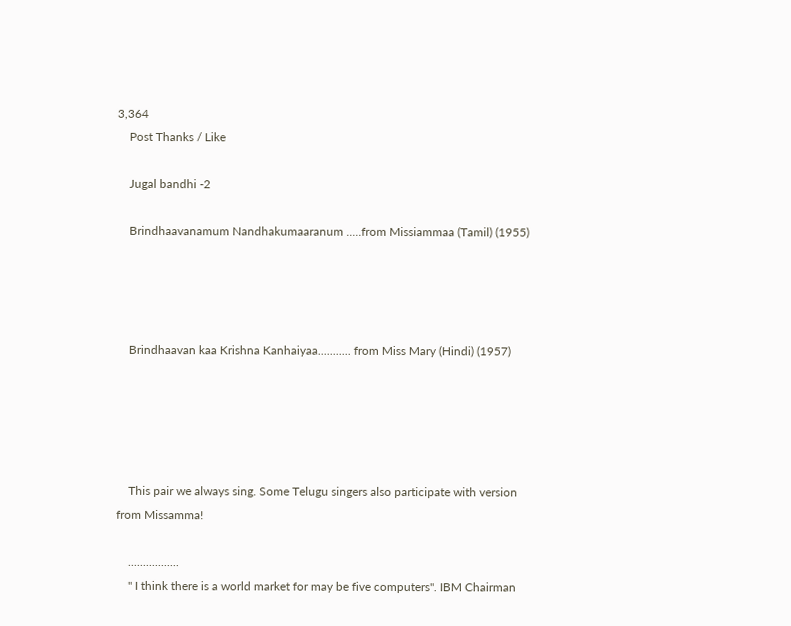3,364
    Post Thanks / Like

    Jugal bandhi -2

    Brindhaavanamum Nandhakumaaranum .....from Missiammaa (Tamil) (1955)




    Brindhaavan kaa Krishna Kanhaiyaa........... from Miss Mary (Hindi) (1957)





    This pair we always sing. Some Telugu singers also participate with version from Missamma!

    .................
    " I think there is a world market for may be five computers". IBM Chairman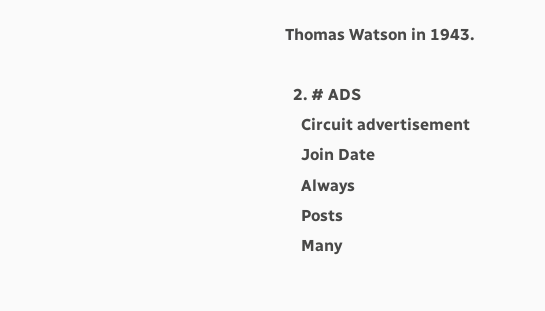Thomas Watson in 1943.

  2. # ADS
    Circuit advertisement
    Join Date
    Always
    Posts
    Many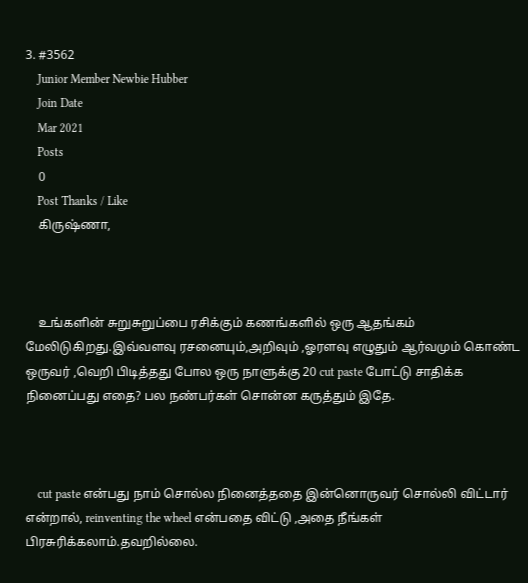3. #3562
    Junior Member Newbie Hubber
    Join Date
    Mar 2021
    Posts
    0
    Post Thanks / Like
    கிருஷ்ணா,



    உங்களின் சுறுசுறுப்பை ரசிக்கும் கணங்களில் ஒரு ஆதங்கம் மேலிடுகிறது.இவ்வளவு ரசனையும்,அறிவும் ,ஓரளவு எழுதும் ஆர்வமும் கொண்ட ஒருவர் ,வெறி பிடித்தது போல ஒரு நாளுக்கு 20 cut paste போட்டு சாதிக்க நினைப்பது எதை? பல நண்பர்கள் சொன்ன கருத்தும் இதே.



    cut paste என்பது நாம் சொல்ல நினைத்ததை இன்னொருவர் சொல்லி விட்டார் என்றால், reinventing the wheel என்பதை விட்டு ,அதை நீங்கள் பிரசுரிக்கலாம்.தவறில்லை.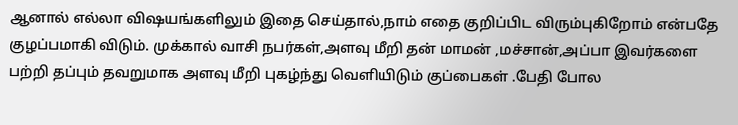ஆனால் எல்லா விஷயங்களிலும் இதை செய்தால்,நாம் எதை குறிப்பிட விரும்புகிறோம் என்பதே குழப்பமாகி விடும். முக்கால் வாசி நபர்கள்,அளவு மீறி தன் மாமன் ,மச்சான்,அப்பா இவர்களை பற்றி தப்பும் தவறுமாக அளவு மீறி புகழ்ந்து வெளியிடும் குப்பைகள் .பேதி போல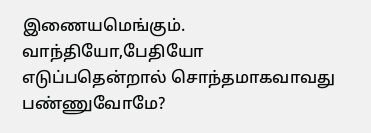இணையமெங்கும். வாந்தியோ,பேதியோ எடுப்பதென்றால் சொந்தமாகவாவது பண்ணுவோமே?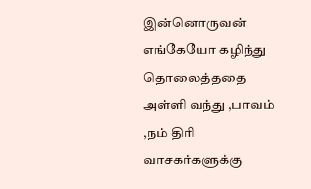இன்னொருவன் எங்கேயோ கழிந்து தொலைத்ததை அள்ளி வந்து ,பாவம் ,நம் திரி வாசகர்களுக்கு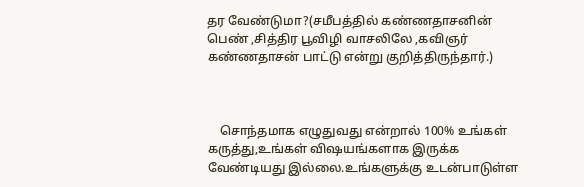தர வேண்டுமா?(சமீபத்தில் கண்ணதாசனின் பெண் ,சித்திர பூவிழி வாசலிலே ,கவிஞர் கண்ணதாசன் பாட்டு என்று குறித்திருந்தார்.)



    சொந்தமாக எழுதுவது என்றால் 100% உங்கள் கருத்து,உங்கள் விஷயங்களாக இருக்க வேண்டியது இல்லை.உங்களுக்கு உடன்பாடுள்ள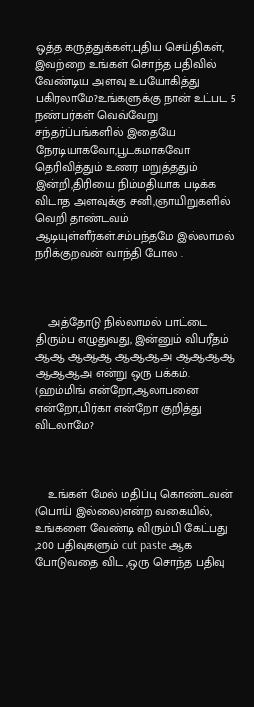ஒத்த கருத்துக்கள்,புதிய செய்திகள், இவற்றை உங்கள் சொந்த பதிவில் வேண்டிய அளவு உபயோகித்து பகிரலாமே?உங்களுக்கு நான் உட்பட 5 நண்பர்கள் வெவ்வேறு சந்தர்ப்பங்களில் இதையே நேரடியாகவோ,பூடகமாகவோ தெரிவித்தும் உணர மறுத்ததும் இன்றி,திரியை நிம்மதியாக படிக்க விடாத அளவுக்கு சனி,ஞாயிறுகளில் வெறி தாண்டவம் ஆடியுள்ளீர்கள்.சம்பந்தமே இல்லாமல் நரிக்குறவன் வாந்தி போல .



    அத்தோடு நில்லாமல் பாட்டை திரும்ப எழுதுவது, இன்னும் விபரீதம் ஆஆ ஆஆஆ ஆஆஆஅ ஆஆஆஆ ஆஆஆஅ என்று ஒரு பக்கம். (ஹம்மிங் என்றோ,ஆலாபனை என்றோ,பிர்கா என்றோ குறித்து விடலாமே?



    உங்கள் மேல் மதிப்பு கொண்டவன் (பொய் இல்லை)என்ற வகையில், உங்களை வேண்டி விரும்பி கேட்பது ,200 பதிவுகளும் cut paste ஆக போடுவதை விட ,ஒரு சொந்த பதிவு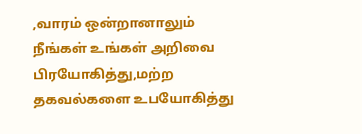,வாரம் ஒன்றானாலும் நீங்கள் உங்கள் அறிவை பிரயோகித்து,மற்ற தகவல்களை உபயோகித்து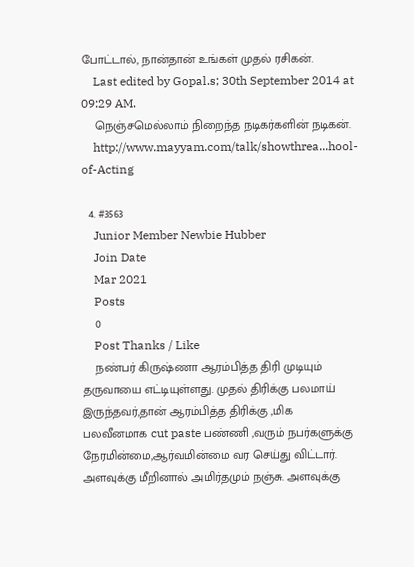போட்டால், நான்தான் உங்கள் முதல் ரசிகன்.
    Last edited by Gopal.s; 30th September 2014 at 09:29 AM.
    நெஞ்சமெல்லாம் நிறைந்த நடிகர்களின் நடிகன்.
    http://www.mayyam.com/talk/showthrea...hool-of-Acting

  4. #3563
    Junior Member Newbie Hubber
    Join Date
    Mar 2021
    Posts
    0
    Post Thanks / Like
    நண்பர் கிருஷ்ணா ஆரம்பித்த திரி முடியும் தருவாயை எட்டியுள்ளது. முதல் திரிக்கு பலமாய் இருந்தவர்,தான் ஆரம்பித்த திரிக்கு ,மிக பலவீனமாக cut paste பண்ணி ,வரும் நபர்களுக்கு நேரமின்மை,ஆர்வமின்மை வர செய்து விட்டார். அளவுக்கு மீறினால் அமிர்தமும் நஞ்சு. அளவுக்கு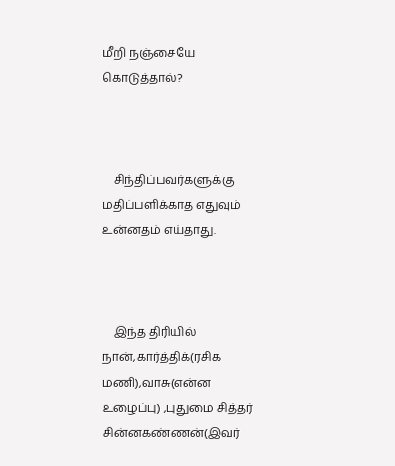மீறி நஞ்சையே கொடுத்தால்?



    சிந்திப்பவர்களுக்கு மதிப்பளிக்காத எதுவும் உன்னதம் எய்தாது.



    இந்த திரியில் நான்,கார்த்திக்(ரசிக மணி),வாசு(என்ன உழைப்பு) ,புதுமை சித்தர் சின்னகண்ணன்(இவர்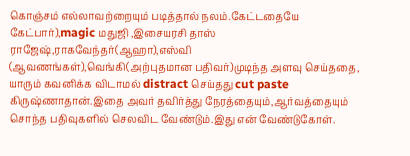கொஞ்சம் எல்லாவற்றையும் படித்தால் நலம்.கேட்டதையே கேட்பார்),magic மதுஜி ,இசையரசி தாஸ் ராஜேஷ்,ராகவேந்தர்(ஆஹா),எஸ்வி (ஆவணங்கள்),வெங்கி(அற்புதமான பதிவர்)முடிந்த அளவு செய்ததை, யாரும் கவனிக்க விடாமல் distract செய்தது cut paste கிருஷ்ணாதான்.இதை அவர் தவிர்த்து நேரத்தையும்,ஆர்வத்தையும் சொந்த பதிவுகளில் செலவிட வேண்டும்.இது என் வேண்டுகோள்.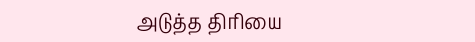அடுத்த திரியை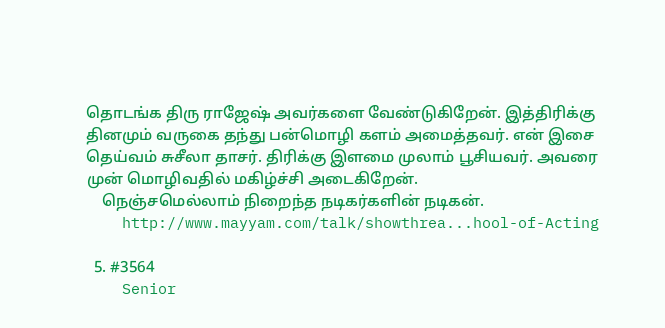தொடங்க திரு ராஜேஷ் அவர்களை வேண்டுகிறேன். இத்திரிக்கு தினமும் வருகை தந்து பன்மொழி களம் அமைத்தவர். என் இசை தெய்வம் சுசீலா தாசர். திரிக்கு இளமை முலாம் பூசியவர். அவரை முன் மொழிவதில் மகிழ்ச்சி அடைகிறேன்.
    நெஞ்சமெல்லாம் நிறைந்த நடிகர்களின் நடிகன்.
    http://www.mayyam.com/talk/showthrea...hool-of-Acting

  5. #3564
    Senior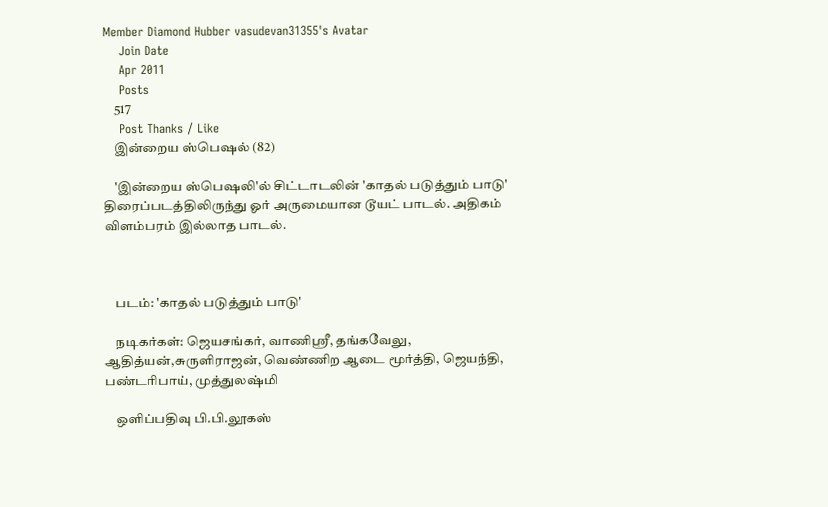Member Diamond Hubber vasudevan31355's Avatar
    Join Date
    Apr 2011
    Posts
    517
    Post Thanks / Like
    இன்றைய ஸ்பெஷல் (82)

    'இன்றைய ஸ்பெஷலி'ல் சிட்டாடலின் 'காதல் படுத்தும் பாடு' திரைப்படத்திலிருந்து ஓர் அருமையான டூயட் பாடல். அதிகம் விளம்பரம் இல்லாத பாடல்.



    படம்: 'காதல் படுத்தும் பாடு'

    நடிகர்கள்: ஜெயசங்கர், வாணிஸ்ரீ, தங்கவேலு, ஆதித்யன்,சுருளிராஜன், வெண்ணிற ஆடை மூர்த்தி, ஜெயந்தி, பண்டரிபாய், முத்துலஷ்மி

    ஒளிப்பதிவு பி.பி.லூகஸ்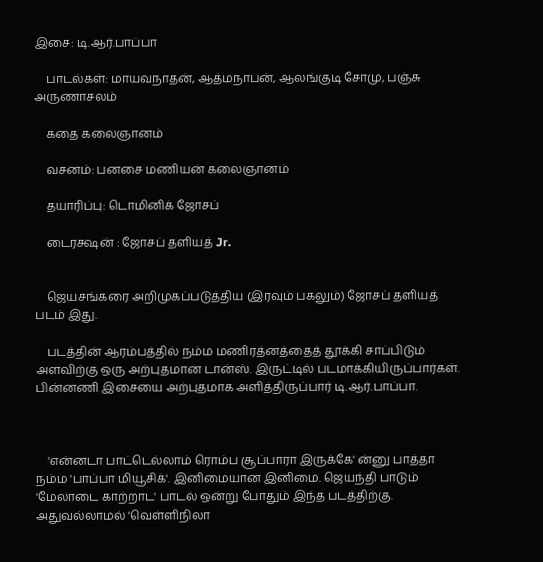இசை: டி.ஆர்.பாப்பா

    பாடல்கள்: மாயவநாதன், ஆத்மநாபன், ஆலங்குடி சோமு, பஞ்சு அருணாசலம்

    கதை கலைஞானம்

    வசனம்: பனசை மணியன் கலைஞானம்

    தயாரிப்பு: டொமினிக் ஜோசப்

    டைரக்ஷன் : ஜோசப் தளியத் Jr.


    ஜெயசங்கரை அறிமுகப்படுத்திய (இரவும் பகலும்) ஜோசப் தளியத் படம் இது.

    படத்தின் ஆரம்பத்தில் நம்ம மணிரத்னத்தைத் தூக்கி சாப்பிடும் அளவிற்கு ஒரு அற்புதமான டான்ஸ். இருட்டில் படமாக்கியிருப்பார்கள். பின்னணி இசையை அற்புதமாக அளித்திருப்பார் டி.ஆர்.பாப்பா.



    'என்னடா பாட்டெல்லாம் ரொம்ப சூப்பாரா இருக்கே' ன்னு பாத்தா நம்ம 'பாப்பா மியூசிக்'. இனிமையான இனிமை. ஜெயந்தி பாடும் 'மேலாடை காற்றாட' பாடல் ஒன்று போதும் இந்த படத்திற்கு. அதுவல்லாமல் 'வெள்ளிநிலா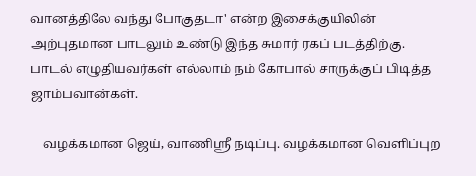வானத்திலே வந்து போகுதடா' என்ற இசைக்குயிலின் அற்புதமான பாடலும் உண்டு இந்த சுமார் ரகப் படத்திற்கு. பாடல் எழுதியவர்கள் எல்லாம் நம் கோபால் சாருக்குப் பிடித்த ஜாம்பவான்கள்.

    வழக்கமான ஜெய், வாணிஸ்ரீ நடிப்பு. வழக்கமான வெளிப்புற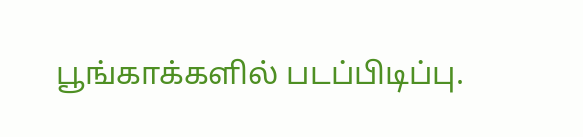பூங்காக்களில் படப்பிடிப்பு.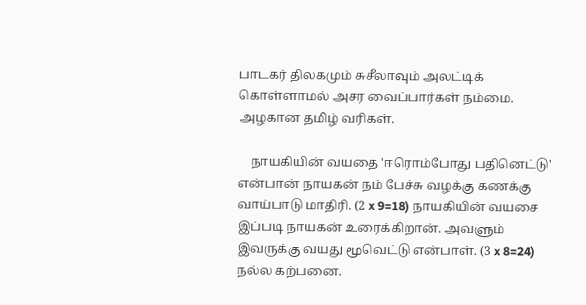பாடகர் திலகமும் சுசீலாவும் அலட்டிக் கொள்ளாமல் அசர வைப்பார்கள் நம்மை. அழகான தமிழ் வரிகள்.

    நாயகியின் வயதை 'ஈரொம்போது பதினெட்டு' என்பான் நாயகன் நம் பேச்சு வழக்கு கணக்கு வாய்பாடு மாதிரி. (2 x 9=18) நாயகியின் வயசை இப்படி நாயகன் உரைக்கிறான். அவளும் இவருக்கு வயது மூவெட்டு என்பாள். (3 x 8=24) நல்ல கற்பனை.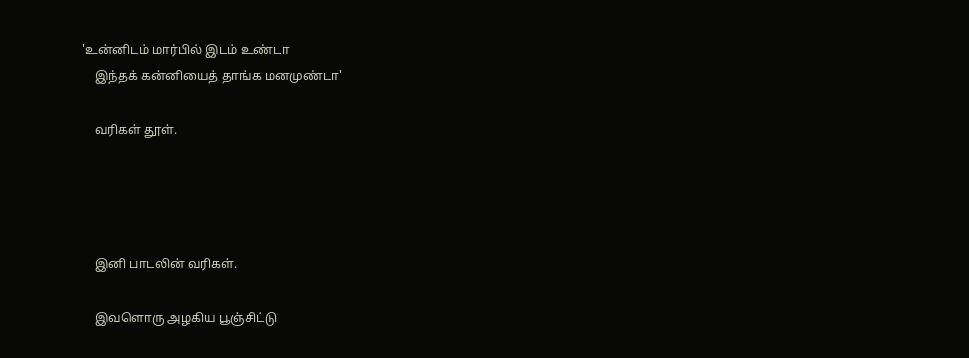'உன்னிடம் மார்பில் இடம் உண்டா
    இந்தக் கன்னியைத் தாங்க மனமுண்டா'

    வரிகள் தூள்.




    இனி பாடலின் வரிகள்.

    இவளொரு அழகிய பூஞ்சிட்டு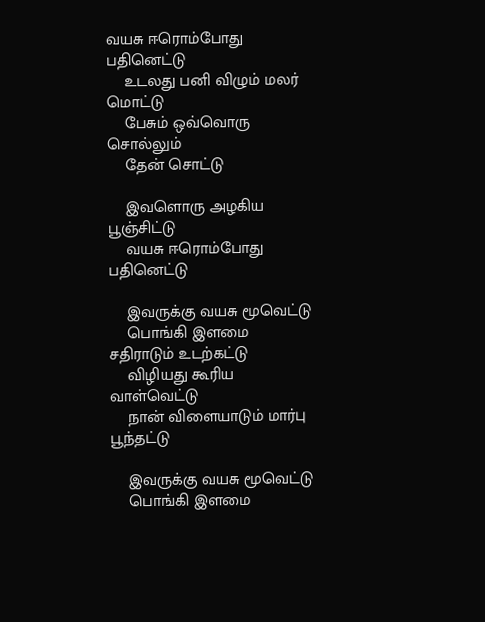வயசு ஈரொம்போது பதினெட்டு
    உடலது பனி விழும் மலர் மொட்டு
    பேசும் ஒவ்வொரு சொல்லும்
    தேன் சொட்டு

    இவளொரு அழகிய பூஞ்சிட்டு
    வயசு ஈரொம்போது பதினெட்டு

    இவருக்கு வயசு மூவெட்டு
    பொங்கி இளமை சதிராடும் உடற்கட்டு
    விழியது கூரிய வாள்வெட்டு
    நான் விளையாடும் மார்பு பூந்தட்டு

    இவருக்கு வயசு மூவெட்டு
    பொங்கி இளமை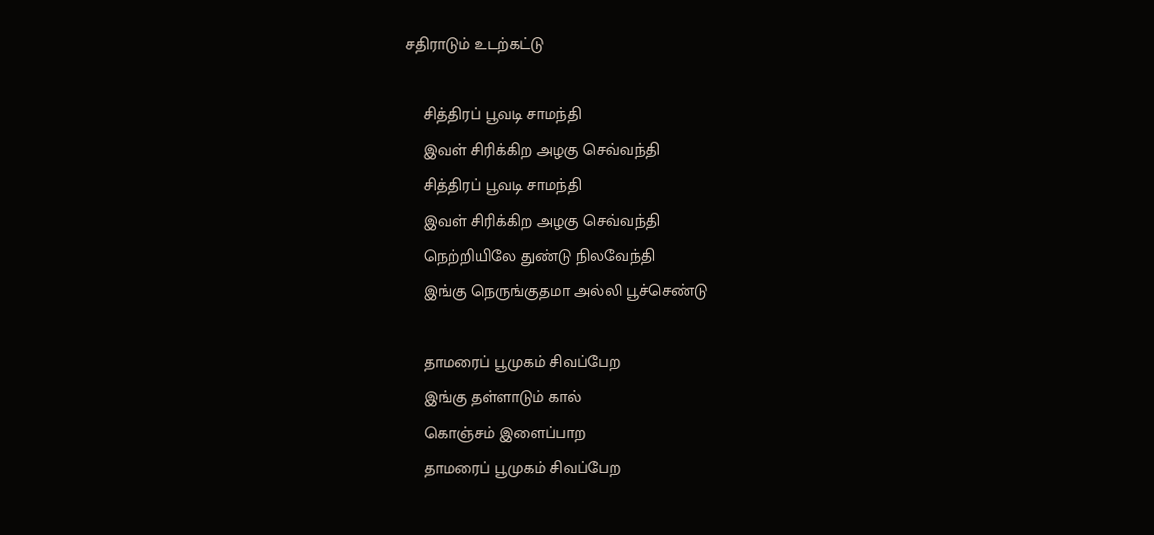சதிராடும் உடற்கட்டு

    சித்திரப் பூவடி சாமந்தி
    இவள் சிரிக்கிற அழகு செவ்வந்தி
    சித்திரப் பூவடி சாமந்தி
    இவள் சிரிக்கிற அழகு செவ்வந்தி
    நெற்றியிலே துண்டு நிலவேந்தி
    இங்கு நெருங்குதமா அல்லி பூச்செண்டு

    தாமரைப் பூமுகம் சிவப்பேற
    இங்கு தள்ளாடும் கால்
    கொஞ்சம் இளைப்பாற
    தாமரைப் பூமுகம் சிவப்பேற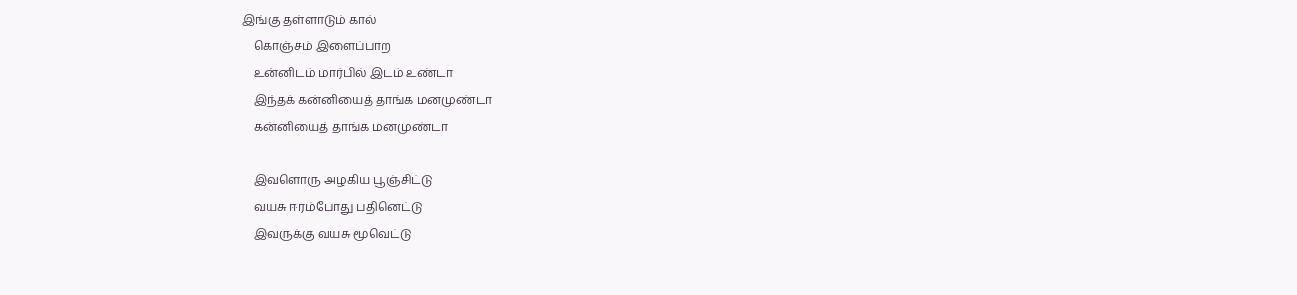இங்கு தள்ளாடும் கால்
    கொஞ்சம் இளைப்பாற
    உன்னிடம் மார்பில் இடம் உண்டா
    இந்தக் கன்னியைத் தாங்க மனமுண்டா
    கன்னியைத் தாங்க மனமுண்டா

    இவளொரு அழகிய பூஞ்சிட்டு
    வயசு ஈரம்போது பதினெட்டு
    இவருக்கு வயசு மூவெட்டு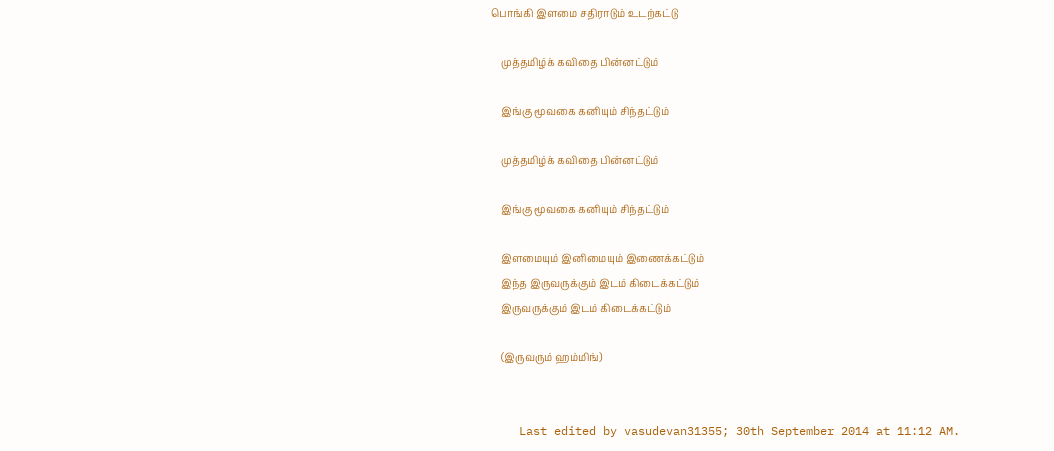பொங்கி இளமை சதிராடும் உடற்கட்டு

    முத்தமிழ்க் கவிதை பின்னட்டும்

    இங்கு மூவகை கனியும் சிந்தட்டும்

    முத்தமிழ்க் கவிதை பின்னட்டும்

    இங்கு மூவகை கனியும் சிந்தட்டும்

    இளமையும் இனிமையும் இணைக்கட்டும்
    இந்த இருவருக்கும் இடம் கிடைக்கட்டும்
    இருவருக்கும் இடம் கிடைக்கட்டும்

    (இருவரும் ஹம்மிங்)


    Last edited by vasudevan31355; 30th September 2014 at 11:12 AM.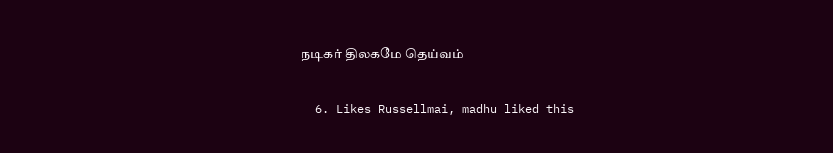நடிகர் திலகமே தெய்வம்

  6. Likes Russellmai, madhu liked this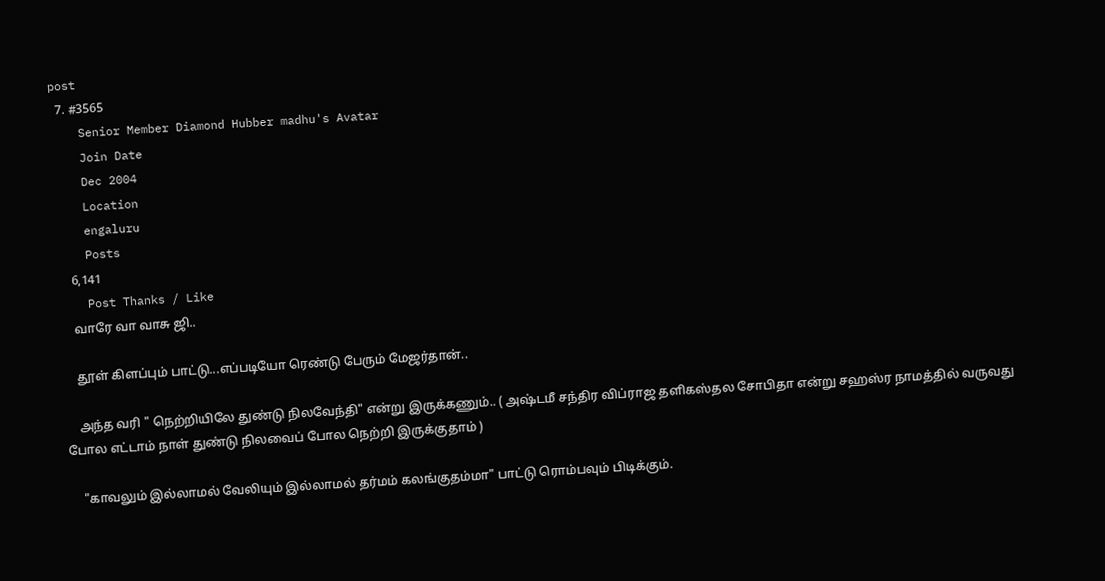post
  7. #3565
    Senior Member Diamond Hubber madhu's Avatar
    Join Date
    Dec 2004
    Location
    engaluru
    Posts
    6,141
    Post Thanks / Like
    வாரே வா வாசு ஜி..

    தூள் கிளப்பும் பாட்டு...எப்படியோ ரெண்டு பேரும் மேஜர்தான்..

    அந்த வரி " நெற்றியிலே துண்டு நிலவேந்தி" என்று இருக்கணும்.. ( அஷ்டமீ சந்திர விப்ராஜ தளிகஸ்தல சோபிதா என்று சஹஸ்ர நாமத்தில் வருவது போல எட்டாம் நாள் துண்டு நிலவைப் போல நெற்றி இருக்குதாம் )

    "காவலும் இல்லாமல் வேலியும் இல்லாமல் தர்மம் கலங்குதம்மா" பாட்டு ரொம்பவும் பிடிக்கும்.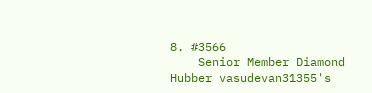8. #3566
    Senior Member Diamond Hubber vasudevan31355's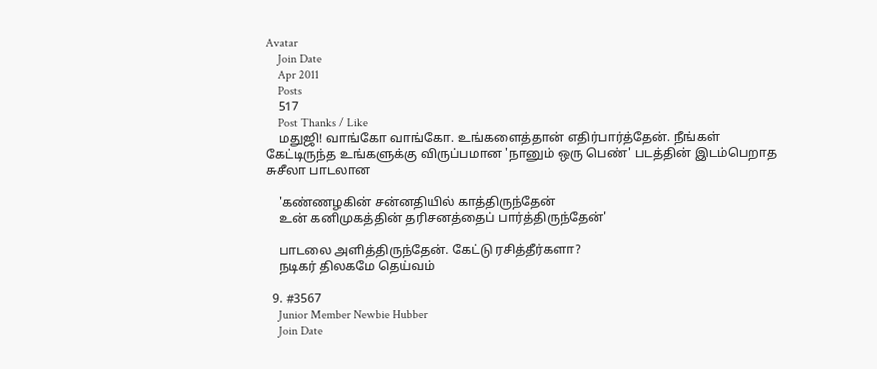Avatar
    Join Date
    Apr 2011
    Posts
    517
    Post Thanks / Like
    மதுஜி! வாங்கோ வாங்கோ. உங்களைத்தான் எதிர்பார்த்தேன். நீங்கள் கேட்டிருந்த உங்களுக்கு விருப்பமான 'நானும் ஒரு பெண்' படத்தின் இடம்பெறாத சுசீலா பாடலான

    'கண்ணழகின் சன்னதியில் காத்திருந்தேன்
    உன் கனிமுகத்தின் தரிசனத்தைப் பார்த்திருந்தேன்'

    பாடலை அளித்திருந்தேன். கேட்டு ரசித்தீர்களா?
    நடிகர் திலகமே தெய்வம்

  9. #3567
    Junior Member Newbie Hubber
    Join Date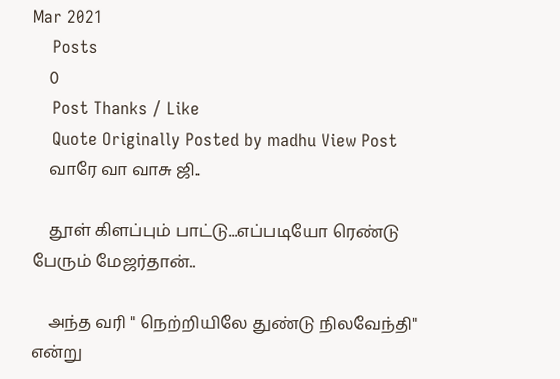Mar 2021
    Posts
    0
    Post Thanks / Like
    Quote Originally Posted by madhu View Post
    வாரே வா வாசு ஜி..

    தூள் கிளப்பும் பாட்டு...எப்படியோ ரெண்டு பேரும் மேஜர்தான்..

    அந்த வரி " நெற்றியிலே துண்டு நிலவேந்தி" என்று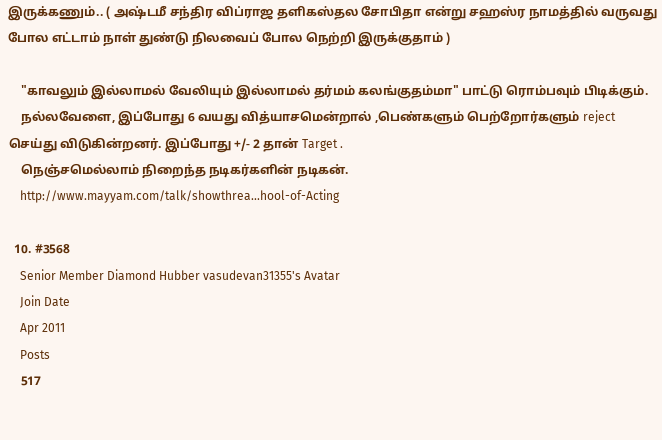இருக்கணும்.. ( அஷ்டமீ சந்திர விப்ராஜ தளிகஸ்தல சோபிதா என்று சஹஸ்ர நாமத்தில் வருவது போல எட்டாம் நாள் துண்டு நிலவைப் போல நெற்றி இருக்குதாம் )

    "காவலும் இல்லாமல் வேலியும் இல்லாமல் தர்மம் கலங்குதம்மா" பாட்டு ரொம்பவும் பிடிக்கும்.
    நல்லவேளை, இப்போது 6 வயது வித்யாசமென்றால் ,பெண்களும் பெற்றோர்களும் reject செய்து விடுகின்றனர். இப்போது +/- 2 தான் Target .
    நெஞ்சமெல்லாம் நிறைந்த நடிகர்களின் நடிகன்.
    http://www.mayyam.com/talk/showthrea...hool-of-Acting

  10. #3568
    Senior Member Diamond Hubber vasudevan31355's Avatar
    Join Date
    Apr 2011
    Posts
    517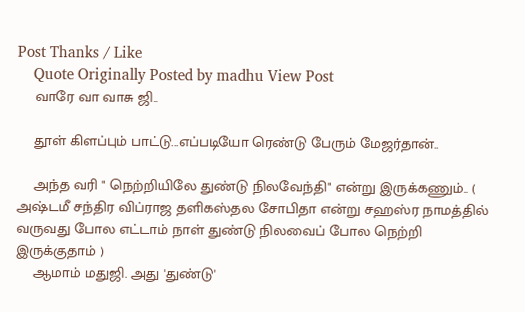Post Thanks / Like
    Quote Originally Posted by madhu View Post
    வாரே வா வாசு ஜி..

    தூள் கிளப்பும் பாட்டு...எப்படியோ ரெண்டு பேரும் மேஜர்தான்..

    அந்த வரி " நெற்றியிலே துண்டு நிலவேந்தி" என்று இருக்கணும்.. ( அஷ்டமீ சந்திர விப்ராஜ தளிகஸ்தல சோபிதா என்று சஹஸ்ர நாமத்தில் வருவது போல எட்டாம் நாள் துண்டு நிலவைப் போல நெற்றி இருக்குதாம் )
    ஆமாம் மதுஜி. அது 'துண்டு'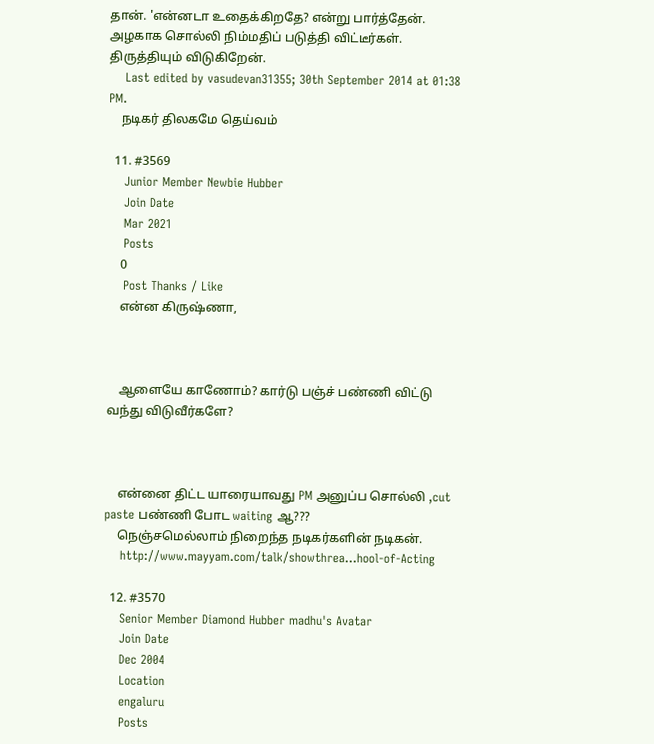தான். 'என்னடா உதைக்கிறதே? என்று பார்த்தேன். அழகாக சொல்லி நிம்மதிப் படுத்தி விட்டீர்கள். திருத்தியும் விடுகிறேன்.
    Last edited by vasudevan31355; 30th September 2014 at 01:38 PM.
    நடிகர் திலகமே தெய்வம்

  11. #3569
    Junior Member Newbie Hubber
    Join Date
    Mar 2021
    Posts
    0
    Post Thanks / Like
    என்ன கிருஷ்ணா,



    ஆளையே காணோம்? கார்டு பஞ்ச் பண்ணி விட்டு வந்து விடுவீர்களே?



    என்னை திட்ட யாரையாவது PM அனுப்ப சொல்லி ,cut paste பண்ணி போட waiting ஆ???
    நெஞ்சமெல்லாம் நிறைந்த நடிகர்களின் நடிகன்.
    http://www.mayyam.com/talk/showthrea...hool-of-Acting

  12. #3570
    Senior Member Diamond Hubber madhu's Avatar
    Join Date
    Dec 2004
    Location
    engaluru
    Posts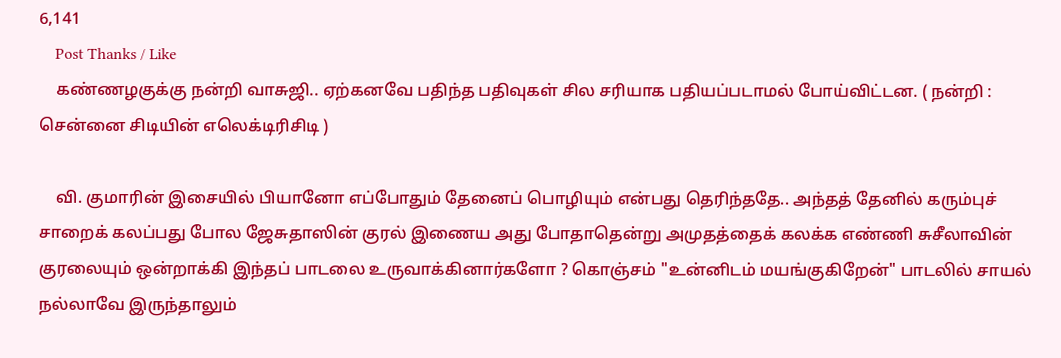6,141
    Post Thanks / Like
    கண்ணழகுக்கு நன்றி வாசுஜி.. ஏற்கனவே பதிந்த பதிவுகள் சில சரியாக பதியப்படாமல் போய்விட்டன. ( நன்றி : சென்னை சிடியின் எலெக்டிரிசிடி )

    வி. குமாரின் இசையில் பியானோ எப்போதும் தேனைப் பொழியும் என்பது தெரிந்ததே.. அந்தத் தேனில் கரும்புச் சாறைக் கலப்பது போல ஜேசுதாஸின் குரல் இணைய அது போதாதென்று அமுதத்தைக் கலக்க எண்ணி சுசீலாவின் குரலையும் ஒன்றாக்கி இந்தப் பாடலை உருவாக்கினார்களோ ? கொஞ்சம் "உன்னிடம் மயங்குகிறேன்" பாடலில் சாயல் நல்லாவே இருந்தாலும்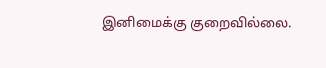இனிமைக்கு குறைவில்லை.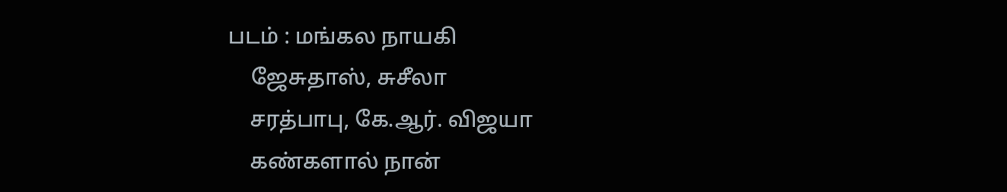படம் : மங்கல நாயகி
    ஜேசுதாஸ், சுசீலா
    சரத்பாபு, கே.ஆர். விஜயா
    கண்களால் நான்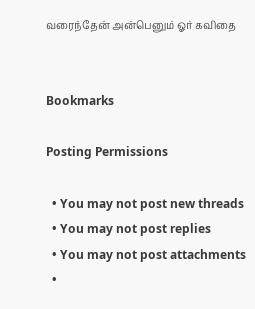வரைந்தேன் அன்பெனும் ஓர் கவிதை


Bookmarks

Posting Permissions

  • You may not post new threads
  • You may not post replies
  • You may not post attachments
  •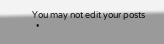You may not edit your posts
  •